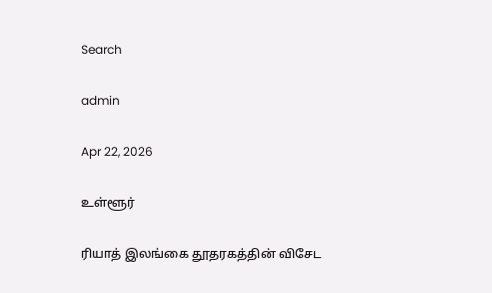Search

admin

Apr 22, 2026

உள்ளூர்

ரியாத் இலங்கை தூதரகத்தின் விசேட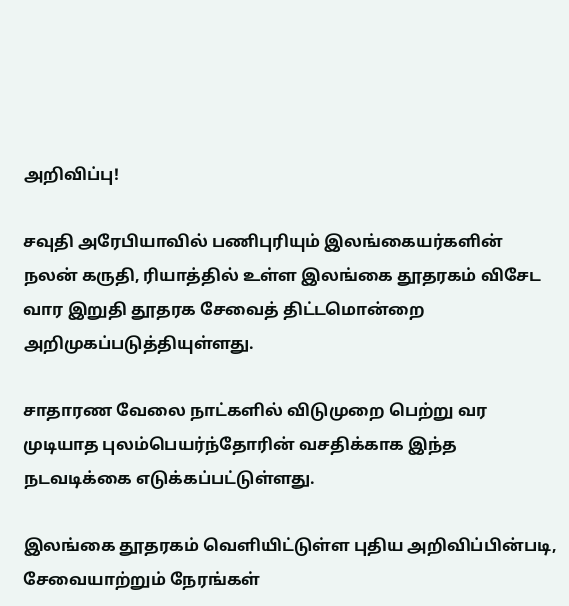அறிவிப்பு!

சவுதி அரேபியாவில் பணிபுரியும் இலங்கையர்களின் நலன் கருதி, ரியாத்தில் உள்ள இலங்கை தூதரகம் விசேட வார இறுதி தூதரக சேவைத் திட்டமொன்றை அறிமுகப்படுத்தியுள்ளது.

சாதாரண வேலை நாட்களில் விடுமுறை பெற்று வர முடியாத புலம்பெயர்ந்தோரின் வசதிக்காக இந்த நடவடிக்கை எடுக்கப்பட்டுள்ளது.

இலங்கை தூதரகம் வெளியிட்டுள்ள புதிய அறிவிப்பின்படி, சேவையாற்றும் நேரங்கள்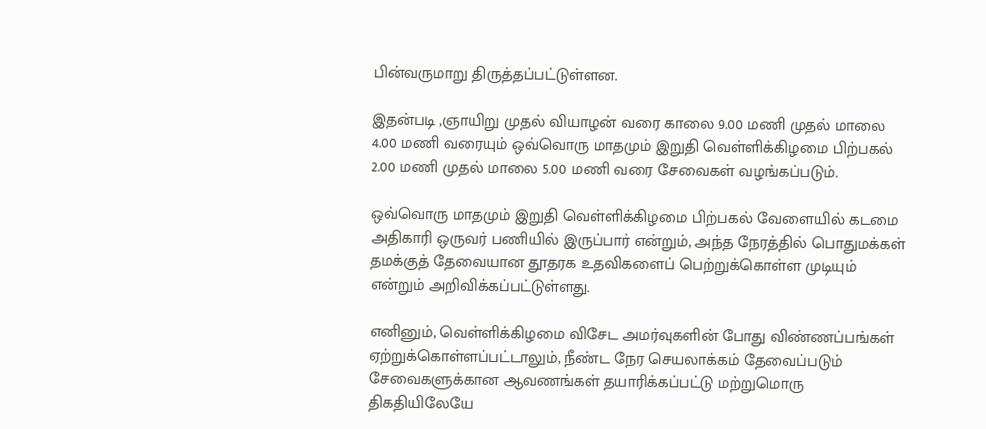பின்வருமாறு திருத்தப்பட்டுள்ளன.

இதன்படி ,ஞாயிறு முதல் வியாழன் வரை காலை 9.00 மணி முதல் மாலை 4.00 மணி வரையும் ஒவ்வொரு மாதமும் இறுதி வெள்ளிக்கிழமை பிற்பகல் 2.00 மணி முதல் மாலை 5.00 மணி வரை சேவைகள் வழங்கப்படும்.

ஒவ்வொரு மாதமும் இறுதி வெள்ளிக்கிழமை பிற்பகல் வேளையில் கடமை அதிகாரி ஒருவர் பணியில் இருப்பார் என்றும், அந்த நேரத்தில் பொதுமக்கள் தமக்குத் தேவையான தூதரக உதவிகளைப் பெற்றுக்கொள்ள முடியும் என்றும் அறிவிக்கப்பட்டுள்ளது.

எனினும், வெள்ளிக்கிழமை விசேட அமர்வுகளின் போது விண்ணப்பங்கள் ஏற்றுக்கொள்ளப்பட்டாலும், நீண்ட நேர செயலாக்கம் தேவைப்படும் சேவைகளுக்கான ஆவணங்கள் தயாரிக்கப்பட்டு மற்றுமொரு திகதியிலேயே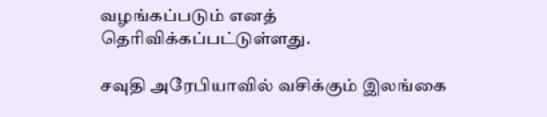வழங்கப்படும் எனத் தெரிவிக்கப்பட்டுள்ளது.

சவுதி அரேபியாவில் வசிக்கும் இலங்கை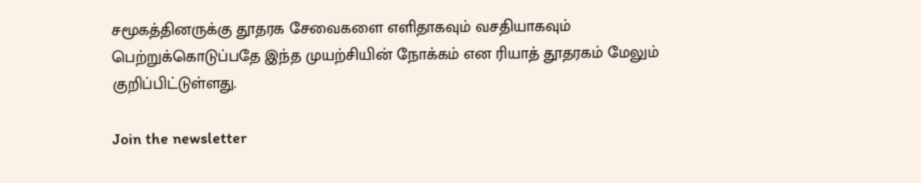சமூகத்தினருக்கு தூதரக சேவைகளை எளிதாகவும் வசதியாகவும் பெற்றுக்கொடுப்பதே இந்த முயற்சியின் நோக்கம் என ரியாத் தூதரகம் மேலும் குறிப்பிட்டுள்ளது.

Join the newsletter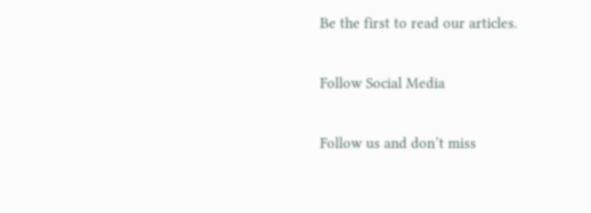Be the first to read our articles.

Follow Social Media

Follow us and don’t miss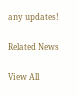any updates!

Related News

View All